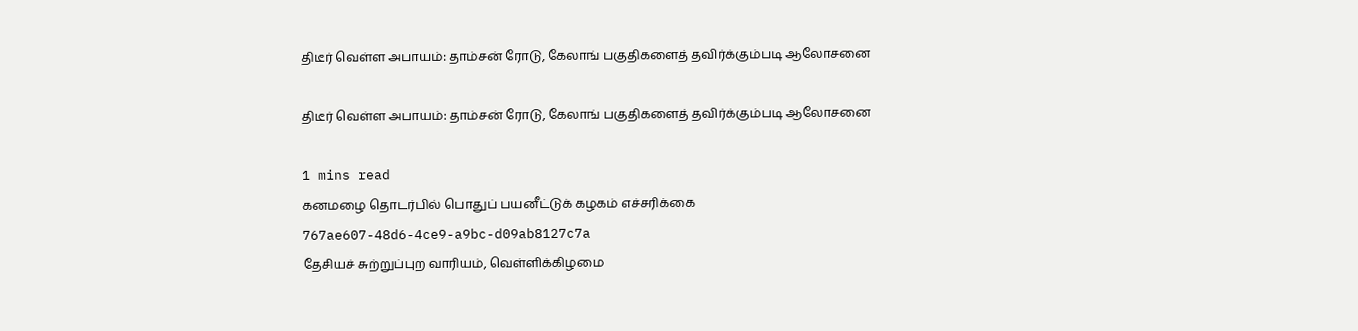திடீர் வெள்ள அபாயம்: தாம்சன் ரோடு, கேலாங் பகுதிகளைத் தவிர்க்கும்படி ஆலோசனை

திடீர் வெள்ள அபாயம்: தாம்சன் ரோடு, கேலாங் பகுதிகளைத் தவிர்க்கும்படி ஆலோசனை

1 mins read
கனமழை தொடர்பில் பொதுப் பயனீட்டுக் கழகம் எச்சரிக்கை
767ae607-48d6-4ce9-a9bc-d09ab8127c7a
தேசியச் சுற்றுப்புற வாரியம், வெள்ளிக்கிழமை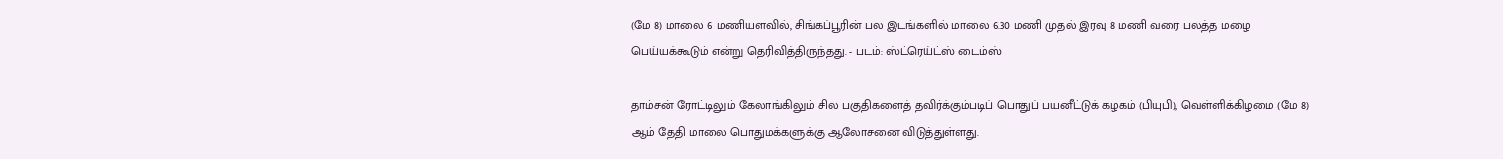(மே 8) மாலை 6 மணியளவில், சிங்கப்பூரின் பல இடங்களில் மாலை 6.30 மணி முதல் இரவு 8 மணி வரை பலத்த மழை பெய்யக்கூடும் என்று தெரிவித்திருந்தது. - படம்: ஸ்ட்ரெய்ட்ஸ் டைம்ஸ்

தாம்சன் ரோட்டிலும் கேலாங்கிலும் சில பகுதிகளைத் தவிர்க்கும்படிப் பொதுப் பயனீட்டுக் கழகம் (பியுபி), வெள்ளிக்கிழமை (மே 8) ஆம் தேதி மாலை பொதுமக்களுக்கு ஆலோசனை விடுத்துள்ளது.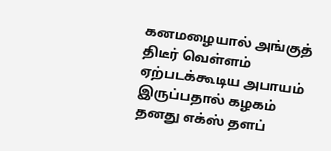கனமழையால் அங்குத் திடீர் வெள்ளம் ஏற்படக்கூடிய அபாயம் இருப்பதால் கழகம் தனது எக்ஸ் தளப்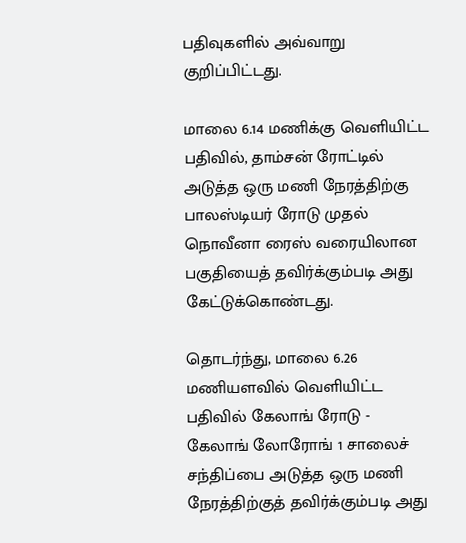பதிவுகளில் அவ்வாறு குறிப்பிட்டது.

மாலை 6.14 மணிக்கு வெளியிட்ட பதிவில், தாம்சன் ரோட்டில் அடுத்த ஒரு மணி நேரத்திற்கு பாலஸ்டியர் ரோடு முதல் நொவீனா ரைஸ் வரையிலான பகுதியைத் தவிர்க்கும்படி அது கேட்டுக்கொண்டது.

தொடர்ந்து, மாலை 6.26 மணியளவில் வெளியிட்ட பதிவில் கேலாங் ரோடு - கேலாங் லோரோங் 1 சாலைச் சந்திப்பை அடுத்த ஒரு மணி நேரத்திற்குத் தவிர்க்கும்படி அது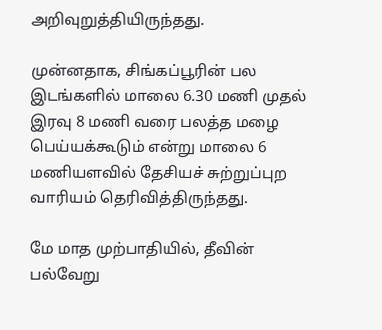அறிவுறுத்தியிருந்தது.

முன்னதாக, சிங்கப்பூரின் பல இடங்களில் மாலை 6.30 மணி முதல் இரவு 8 மணி வரை பலத்த மழை பெய்யக்கூடும் என்று மாலை 6 மணியளவில் தேசியச் சுற்றுப்புற வாரியம் தெரிவித்திருந்தது.

மே மாத முற்பாதியில், தீவின் பல்வேறு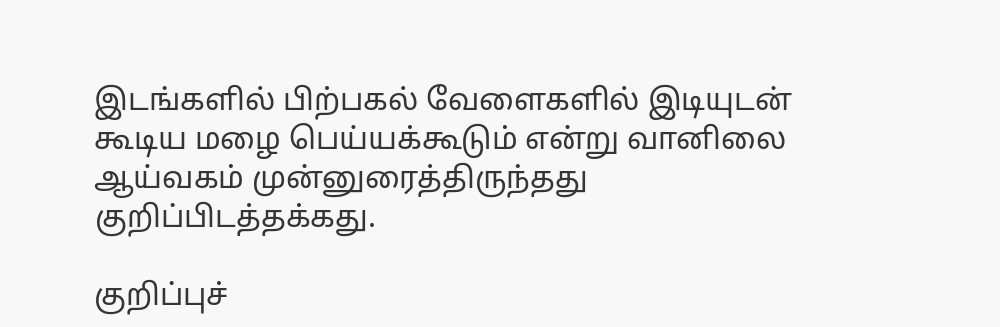இடங்களில் பிற்பகல் வேளைகளில் இடியுடன் கூடிய மழை பெய்யக்கூடும் என்று வானிலை ஆய்வகம் முன்னுரைத்திருந்தது குறிப்பிடத்தக்கது.

குறிப்புச்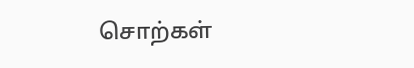சொற்கள்